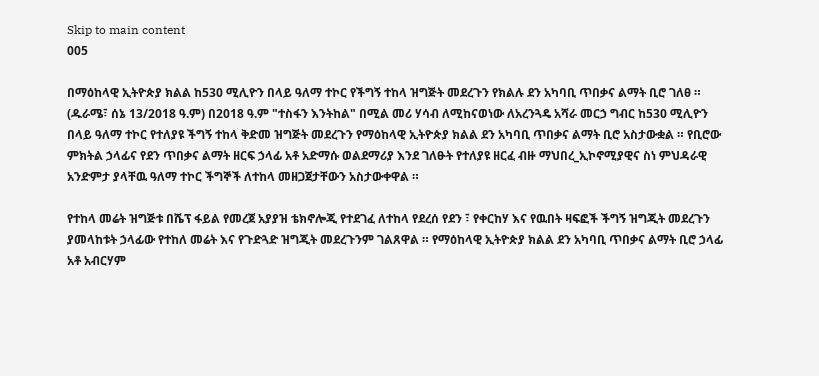Skip to main content
005

በማዕከላዊ ኢትዮጵያ ክልል ከ530 ሚሊዮን በላይ ዓለማ ተኮር የችግኝ ተከላ ዝግጅት መደረጉን የክልሉ ደን አካባቢ ጥበቃና ልማት ቢሮ ገለፀ ። (ዱራሜ፣ ሰኔ 13/2018 ዓ.ም) በ2018 ዓ.ም "ተስፋን እንትከል" በሚል መሪ ሃሳብ ለሚከናወነው ለአረንጓዴ አሻራ መርኃ ግብር ከ530 ሚሊዮን በላይ ዓለማ ተኮር የተለያዩ ችግኝ ተከላ ቅድመ ዝግጅት መደረጉን የማዕከላዊ ኢትዮጵያ ክልል ደን አካባቢ ጥበቃና ልማት ቢሮ አስታውቋል ። የቢሮው ምክትል ኃላፊና የደን ጥበቃና ልማት ዘርፍ ኃላፊ አቶ አድማሱ ወልደማሪያ እንደ ገለፁት የተለያዩ ዘርፈ ብዙ ማህበረ_ኢኮኖሚያዊና ስነ ምህዳራዊ አንድምታ ያላቸዉ ዓለማ ተኮር ችግኞች ለተከላ መዘጋጀታቸውን አስታውቀዋል ።

የተከላ መሬት ዝግጅቱ በሼፕ ፋይል የመረጀ አያያዝ ቴክኖሎጂ የተደገፈ ለተከላ የደረሰ የደን ፣ የቀርከሃ እና የዉበት ዛፍፎች ችግኝ ዝግጂት መደረጉን ያመላከቱት ኃላፊው የተከለ መሬት እና የጉድጓድ ዝግጂት መደረጉንም ገልጸዋል ። የማዕከላዊ ኢትዮጵያ ክልል ደን አካባቢ ጥበቃና ልማት ቢሮ ኃላፊ አቶ አብርሃም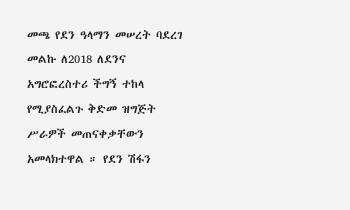መጫ የደን ዓላማን መሠረት ባደረገ መልኩ ለ2018 ለደንና አግሮፎረስተሪ ችግኝ ተከላ የሚያስፈልጉ ቅድመ ዝግጅት ሥራዎች መጠናቀቃቸውን አመላክተዋል ። የደን ሽፋን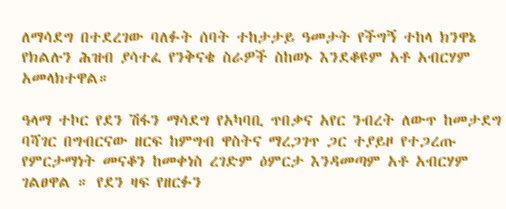ለማሳደግ በተደረገው ባለፉት ሰባት ተከታታይ ዓመታት የችግኝ ተከላ ክንዋኔ የክልሉን ሕዝብ ያሳተፈ የንቅናቄ ስራዎች ስከወኑ እንደቆዩም አቶ አብርሃም አመላክተዋል።

ዓላማ ተኮር የደን ሽፋን ማሳደግ የአካባቢ ጥበቃና አየር ንብረት ለውጥ ከመታደግ ባሻገር በግብርናው ዘርፍ ከምግብ ዋስትና ማረጋገጥ ጋር ተያይዞ የተጋረጡ የምርታማነት መናቆን ከመቀነስ ረገድም ዕምርታ እንዳመጣም አቶ አብርሃም ገልፀዋል ። የደን ዛፍ የዘርፉን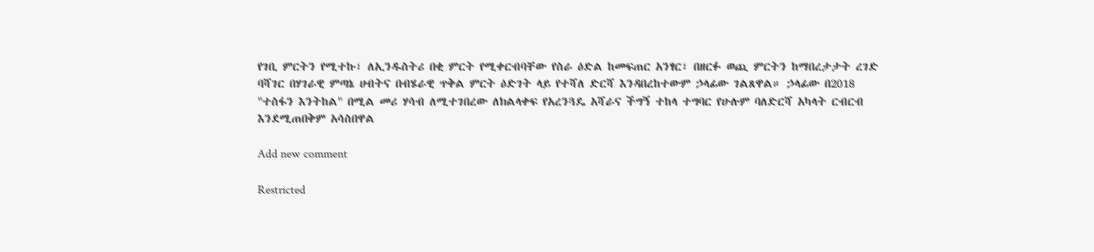የገቢ ምርትን የሚተኩ፣ ለኢንዱስትሪ በቂ ምርት የሚቀርብባቸው የስራ ዕድል ከመፍጠር አንፃር፣ በዘርፉ ወጪ ምርትን ከማበረታታት ረገድ ባሻገር በሃገራዊ ምጣኔ ሀብትና በብሄራዊ ጥቅል ምርት ዕድገት ላይ የተሻለ ድርሻ እንዳበረከተውም ኃላፊው ገልጸዋል። ኃላፊው በ2018 "ተስፋን እንትከል" በሚል መሪ ሃሳብ ለሚተገበረው ለክልላቀፍ የአረንጓዴ አሻራና ችግኝ ተከላ ተግባር የሁሉም ባለድርሻ አካላት ርብርብ እንደሚጠበቅም አሳስበዋል

Add new comment

Restricted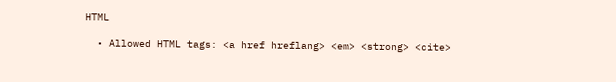HTML

  • Allowed HTML tags: <a href hreflang> <em> <strong> <cite>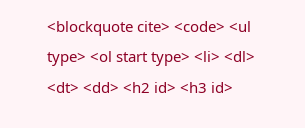<blockquote cite> <code> <ul type> <ol start type> <li> <dl> <dt> <dd> <h2 id> <h3 id>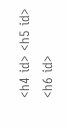<h4 id> <h5 id> <h6 id>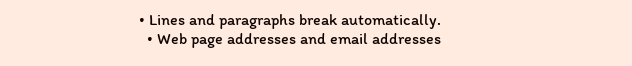• Lines and paragraphs break automatically.
  • Web page addresses and email addresses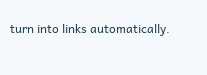turn into links automatically.